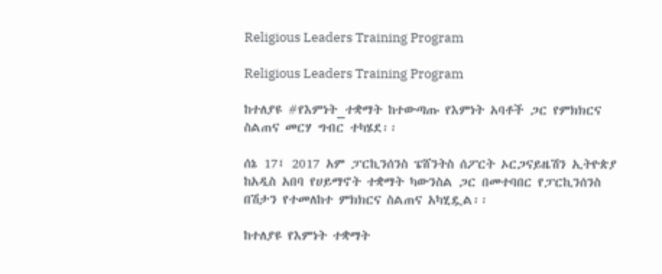Religious Leaders Training Program

Religious Leaders Training Program

ከተለያዩ #የእምነት_ተቋማት ከተውጣጡ የእምነት አባቶች ጋር የምክክርና ስልጠና መርሃ ግብር ተካሄደ፡፡

ሰኔ 17፤ 2017 አም ፓርኪንሰንስ ፔሸንትስ ሰፖርት ኦርጋናይዜሽን ኢትዮጵያ ከአዲስ አበባ የሀይማኖት ተቋማት ካውንስል ጋር በመተባበር የፓርኪንሰንስ በሽታን የተመለከተ ምክክርና ስልጠና አካሂዷል፡፡

ከተለያዩ የእምነት ተቋማት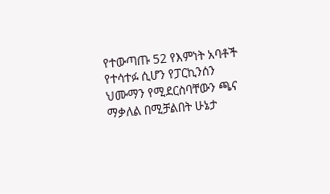የተውጣጡ 52 የእምነት አባቶች የተሳተፉ ሲሆን የፓርኪንሰን ህሙማን የሚደርስባቸውን ጫና ማቃለል በሚቻልበት ሁኔታ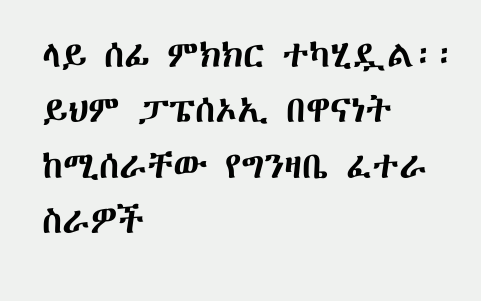ላይ ሰፊ ምክክር ተካሂዷል፡፡ ይህም ፓፔሰኦኢ በዋናነት ከሚሰራቸው የግንዛቤ ፈተራ ስራዎች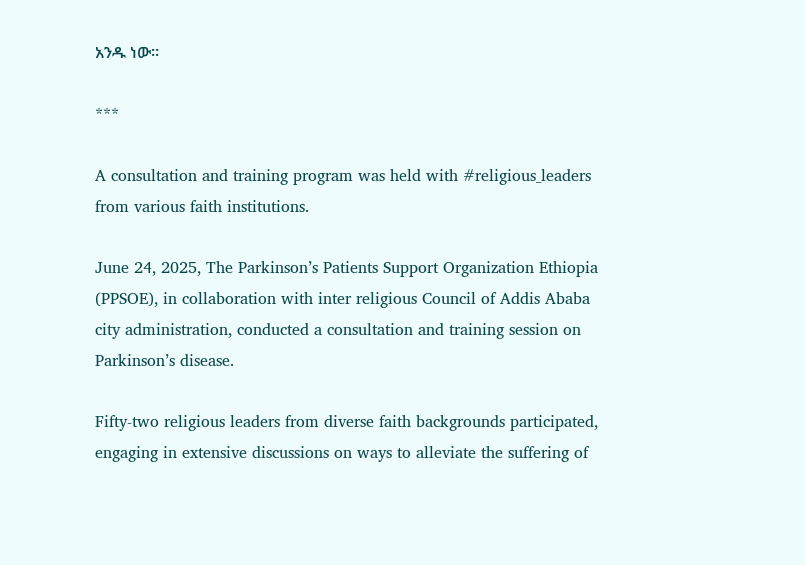አንዱ ነው፡፡

***

A consultation and training program was held with #religious_leaders from various faith institutions.

June 24, 2025, The Parkinson’s Patients Support Organization Ethiopia (PPSOE), in collaboration with inter religious Council of Addis Ababa city administration, conducted a consultation and training session on Parkinson’s disease.

Fifty-two religious leaders from diverse faith backgrounds participated, engaging in extensive discussions on ways to alleviate the suffering of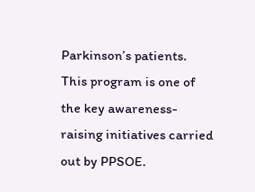Parkinson’s patients. This program is one of the key awareness-raising initiatives carried out by PPSOE.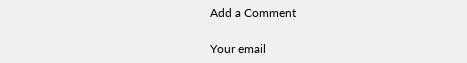Add a Comment

Your email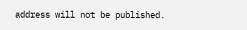address will not be published.